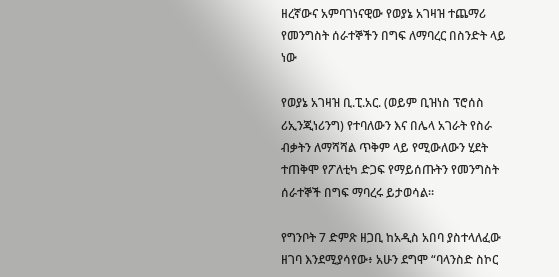ዘረኛውና አምባገነናዊው የወያኔ አገዛዝ ተጨማሪ የመንግስት ሰራተኞችን በግፍ ለማባረር በስንድት ላይ ነው

የወያኔ አገዛዝ ቢ.ፒ.አር. (ወይም ቢዝነስ ፕሮሰስ ሪኢንጂነሪንግ) የተባለውን እና በሌላ አገራት የስራ ብቃትን ለማሻሻል ጥቅም ላይ የሚውለውን ሂደት ተጠቅሞ የፖለቲካ ድጋፍ የማይሰጡትን የመንግስት ሰራተኞች በግፍ ማባረሩ ይታወሳል።

የግንቦት 7 ድምጽ ዘጋቢ ከአዲስ አበባ ያስተላለፈው ዘገባ እንደሚያሳየው፥ አሁን ደግሞ “ባላንስድ ስኮር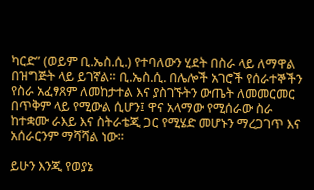ካርድ” (ወይም ቢ.ኤስ.ሲ.) የተባለውን ሂደት በስራ ላይ ለማዋል በዝግጅት ላይ ይገኛል። ቢ.ኤስ.ሲ. በሌሎች አገሮች የሰራተኞችን የስራ አፈፃጸም ለመከታተል እና ያስገኙትን ውጤት ለመመርመር በጥቅም ላይ የሚውል ሲሆን፤ ዋና አላማው የሚሰራው ስራ ከተቋሙ ራእይ እና ስትራቴጂ ጋር የሚሄድ መሆኑን ማረጋገጥ እና አሰራርንም ማሻሻል ነው።

ይሁን እንጂ የወያኔ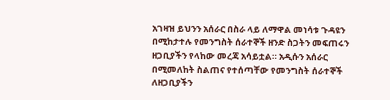አገዛዝ ይህንን አሰራር በስራ ላይ ለማዋል መነሳቱ ጉዳዩን በሚከታተሉ የመንግስት ሰራተኞች ዘንድ ስጋትን መፍጠሩን ዘጋቢያችን የላከው መረጃ አሳይቷል። አዲሱን አሰራር በሚመለከት ስልጠና የተሰጣቸው የመንግስት ሰራተኞች ለዘጋቢያችን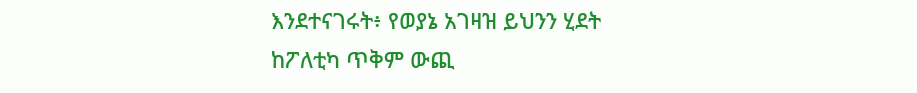እንደተናገሩት፥ የወያኔ አገዛዝ ይህንን ሂደት ከፖለቲካ ጥቅም ውጪ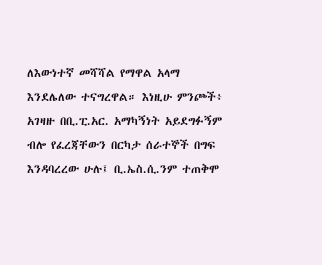ለእውነተኛ መሻሻል የማዋል አላማ እንደሌለው ተናግረዋል። እነዚሁ ምንጮች፥ አገዛዙ በቢ.ፒ.አር. አማካኝነት አይደግፉኝም ብሎ የፈረጃቸውን በርካታ ሰራተኞች በግፍ እንዳባረረው ሁሉ፤ ቢ.ኤስ.ሲ.ንም ተጠቅሞ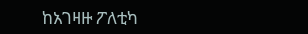ከአገዛዙ ፖለቲካ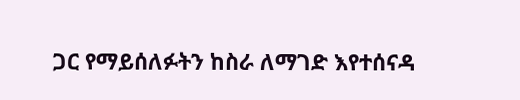ጋር የማይሰለፉትን ከስራ ለማገድ እየተሰናዳ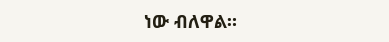ነው ብለዋል።